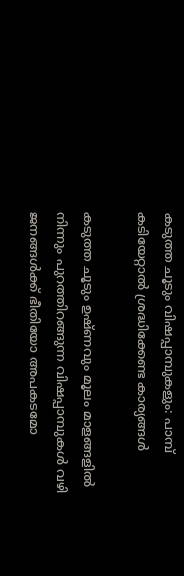കടുത്ത ചൂടും വിഷപ്പാമ്പുകളും: പാമ്പ് കടിയേറ്റാല്‍ ശ്രദ്ധിക്കേണ്ട കാര്യങ്ങള്‍

കടുത്ത ചൂടും ഉഷ്ണവും മൂലം മാളങ്ങളില്‍ നിന്നും പുറത്തിറങ്ങുന്ന വിഷപ്പാമ്പുകള്‍ വഴി ജനങ്ങള്‍ക്ക് ഭീതിയോ അപകടമോ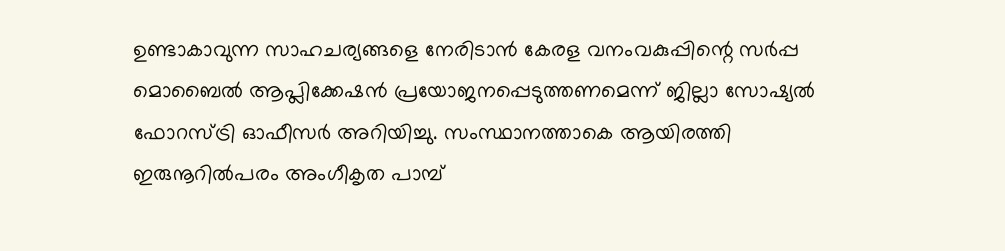ഉണ്ടാകാവുന്ന സാഹചര്യങ്ങളെ നേരിടാന്‍ കേരള വനംവകുപ്പിന്റെ സര്‍പ്പ മൊബൈല്‍ ആപ്ലിക്കേഷന്‍ പ്രയോജനപ്പെടുത്തണമെന്ന് ജില്ലാ സോഷ്യല്‍ ഫോറസ്ട്രി ഓഫീസര്‍ അറിയിച്ചു. സംസ്ഥാനത്താകെ ആയിരത്തി ഇരുനൂറില്‍പരം അംഗീകൃത പാമ്പ്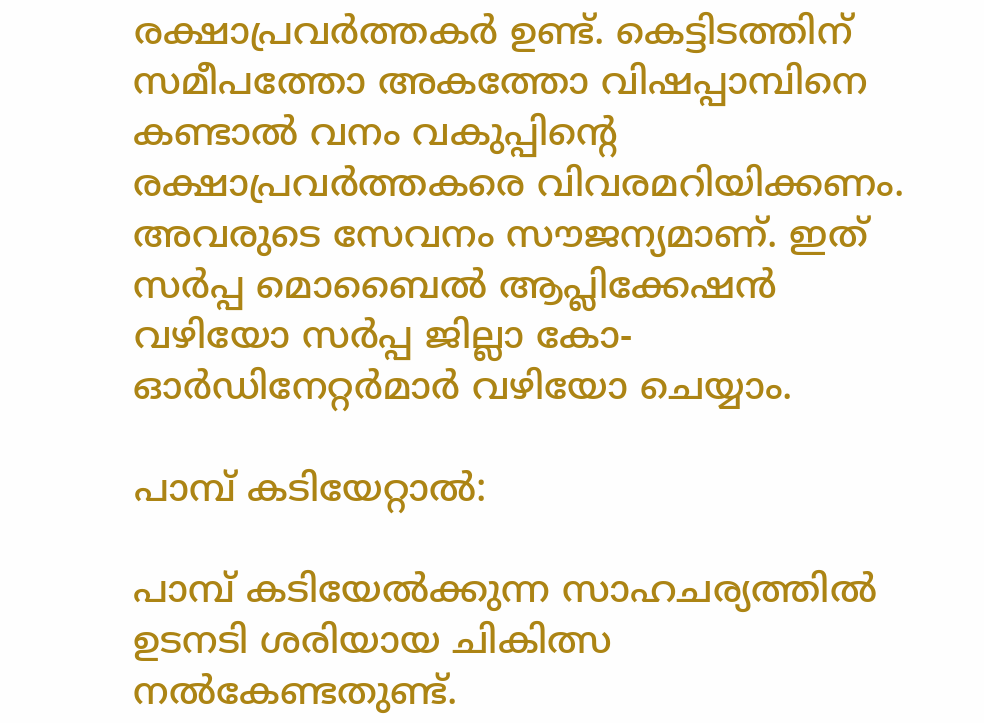രക്ഷാപ്രവര്‍ത്തകര്‍ ഉണ്ട്. കെട്ടിടത്തിന് സമീപത്തോ അകത്തോ വിഷപ്പാമ്പിനെ കണ്ടാല്‍ വനം വകുപ്പിന്റെ രക്ഷാപ്രവര്‍ത്തകരെ വിവരമറിയിക്കണം. അവരുടെ സേവനം സൗജന്യമാണ്. ഇത് സര്‍പ്പ മൊബൈല്‍ ആപ്ലിക്കേഷന്‍ വഴിയോ സര്‍പ്പ ജില്ലാ കോ-ഓര്‍ഡിനേറ്റര്‍മാര്‍ വഴിയോ ചെയ്യാം.

പാമ്പ് കടിയേറ്റാല്‍:

പാമ്പ് കടിയേല്‍ക്കുന്ന സാഹചര്യത്തില്‍ ഉടനടി ശരിയായ ചികിത്സ നല്‍കേണ്ടതുണ്ട്.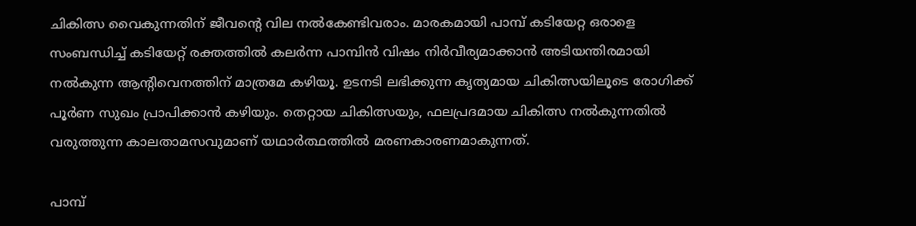ചികിത്സ വൈകുന്നതിന് ജീവന്റെ വില നല്‍കേണ്ടിവരാം. മാരകമായി പാമ്പ് കടിയേറ്റ ഒരാളെ സംബന്ധിച്ച് കടിയേറ്റ് രക്തത്തില്‍ കലര്‍ന്ന പാമ്പിന്‍ വിഷം നിര്‍വീര്യമാക്കാന്‍ അടിയന്തിരമായി നല്‍കുന്ന ആന്റിവെനത്തിന് മാത്രമേ കഴിയൂ. ഉടനടി ലഭിക്കുന്ന കൃത്യമായ ചികിത്സയിലൂടെ രോഗിക്ക് പൂര്‍ണ സുഖം പ്രാപിക്കാന്‍ കഴിയും. തെറ്റായ ചികിത്സയും, ഫലപ്രദമായ ചികിത്സ നല്‍കുന്നതില്‍ വരുത്തുന്ന കാലതാമസവുമാണ് യഥാര്‍ത്ഥത്തില്‍ മരണകാരണമാകുന്നത്.

പാമ്പ്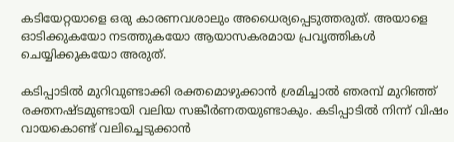കടിയേറ്റയാളെ ഒരു കാരണവശാലും അധൈര്യപ്പെടുത്തരുത്. അയാളെ ഓടിക്കുകയോ നടത്തുകയോ ആയാസകരമായ പ്രവൃത്തികള്‍ ചെയ്യിക്കുകയോ അരുത്.

കടിപ്പാടില്‍ മുറിവുണ്ടാക്കി രക്തമൊഴുക്കാന്‍ ശ്രമിച്ചാല്‍ ഞരമ്പ് മുറിഞ്ഞ് രക്തനഷ്ടമുണ്ടായി വലിയ സങ്കീര്‍ണതയുണ്ടാകും. കടിപ്പാടില്‍ നിന്ന് വിഷം വായകൊണ്ട് വലിച്ചെടുക്കാന്‍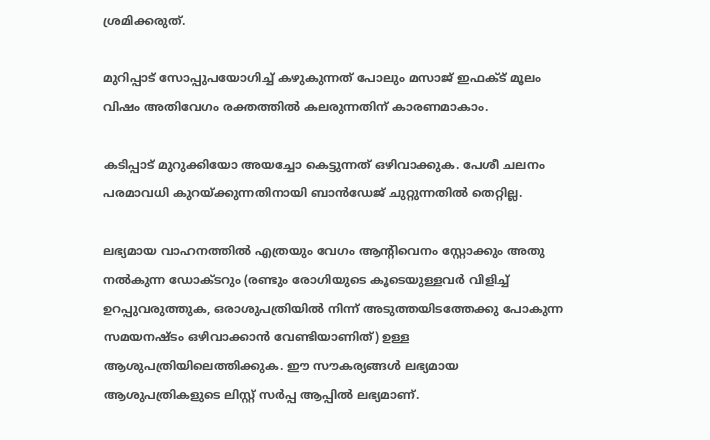ശ്രമിക്കരുത്.

മുറിപ്പാട് സോപ്പുപയോഗിച്ച് കഴുകുന്നത് പോലും മസാജ് ഇഫക്ട് മൂലം വിഷം അതിവേഗം രക്തത്തില്‍ കലരുന്നതിന് കാരണമാകാം.

കടിപ്പാട് മുറുക്കിയോ അയച്ചോ കെട്ടുന്നത് ഒഴിവാക്കുക. പേശീ ചലനം പരമാവധി കുറയ്ക്കുന്നതിനായി ബാന്‍ഡേജ് ചുറ്റുന്നതില്‍ തെറ്റില്ല.

ലഭ്യമായ വാഹനത്തില്‍ എത്രയും വേഗം ആന്റിവെനം സ്റ്റോക്കും അതു നല്‍കുന്ന ഡോക്ടറും (രണ്ടും രോഗിയുടെ കൂടെയുള്ളവര്‍ വിളിച്ച് ഉറപ്പുവരുത്തുക, ഒരാശുപത്രിയില്‍ നിന്ന് അടുത്തയിടത്തേക്കു പോകുന്ന സമയനഷ്ടം ഒഴിവാക്കാന്‍ വേണ്ടിയാണിത്) ഉള്ള ആശുപത്രിയിലെത്തിക്കുക. ഈ സൗകര്യങ്ങള്‍ ലഭ്യമായ ആശുപത്രികളുടെ ലിസ്റ്റ് സര്‍പ്പ ആപ്പില്‍ ലഭ്യമാണ്.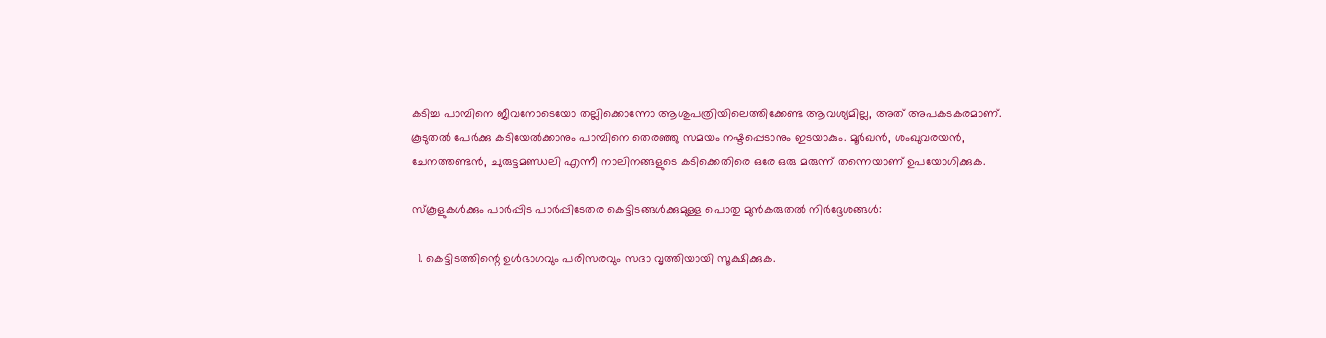കടിച്ച പാമ്പിനെ ജീവനോടെയോ തല്ലിക്കൊന്നോ ആശുപത്രിയിലെത്തിക്കേണ്ട ആവശ്യമില്ല, അത് അപകടകരമാണ്. കൂടുതല്‍ പേര്‍ക്കു കടിയേല്‍ക്കാനും പാമ്പിനെ തെരഞ്ഞു സമയം നഷ്ടപ്പെടാനും ഇടയാകും. മൂര്‍ഖന്‍, ശംഖുവരയന്‍, ചേനത്തണ്ടന്‍, ചുരുട്ടമണ്ഡലി എന്നീ നാലിനങ്ങളുടെ കടിക്കെതിരെ ഒരേ ഒരു മരുന്ന് തന്നെയാണ് ഉപയോഗിക്കുക.

സ്‌കൂളുകള്‍ക്കും പാര്‍പ്പിട പാര്‍പ്പിടേതര കെട്ടിടങ്ങള്‍ക്കുമുള്ള പൊതു മുന്‍കരുതല്‍ നിര്‍ദ്ദേശങ്ങള്‍:

  1. കെട്ടിടത്തിന്റെ ഉള്‍ഭാഗവും പരിസരവും സദാ വൃത്തിയായി സൂക്ഷിക്കുക.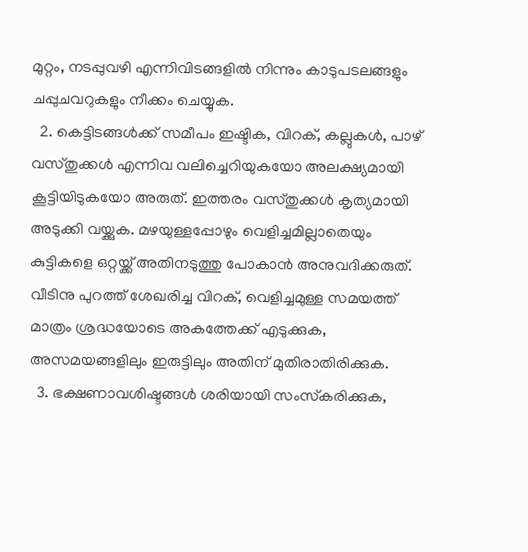മുറ്റം, നടപ്പുവഴി എന്നിവിടങ്ങളില്‍ നിന്നും കാടുപടലങ്ങളും ചപ്പുചവറുകളും നീക്കം ചെയ്യുക.
  2. കെട്ടിടങ്ങള്‍ക്ക് സമീപം ഇഷ്ടിക, വിറക്, കല്ലുകള്‍, പാഴ് വസ്തുക്കള്‍ എന്നിവ വലിച്ചെറിയുകയോ അലക്ഷ്യമായി കൂട്ടിയിടുകയോ അരുത്. ഇത്തരം വസ്തുക്കള്‍ കൃത്യമായി അടുക്കി വയ്ക്കുക. മഴയുള്ളപ്പോഴും വെളിച്ചമില്ലാതെയും കുട്ടികളെ ഒറ്റയ്ക്ക് അതിനടുത്തു പോകാന്‍ അനുവദിക്കരുത്. വീടിനു പുറത്ത് ശേഖരിച്ച വിറക്, വെളിച്ചമുള്ള സമയത്ത് മാത്രം ശ്രദ്ധയോടെ അകത്തേക്ക് എടുക്കുക, അസമയങ്ങളിലും ഇരുട്ടിലും അതിന് മുതിരാതിരിക്കുക.
  3. ഭക്ഷണാവശിഷ്ടങ്ങള്‍ ശരിയായി സംസ്‌കരിക്കുക,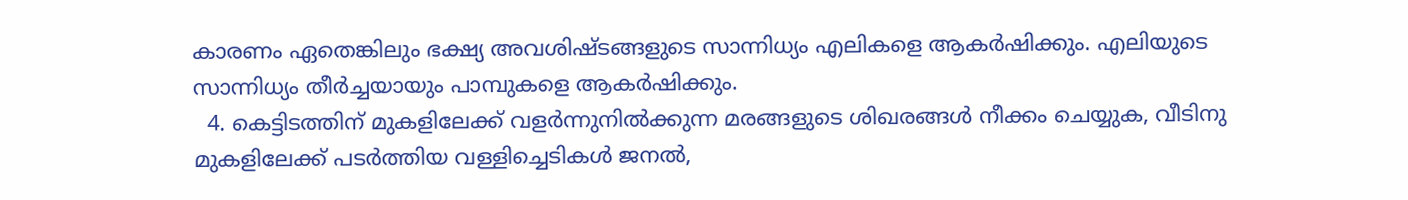കാരണം ഏതെങ്കിലും ഭക്ഷ്യ അവശിഷ്ടങ്ങളുടെ സാന്നിധ്യം എലികളെ ആകര്‍ഷിക്കും. എലിയുടെ സാന്നിധ്യം തീര്‍ച്ചയായും പാമ്പുകളെ ആകര്‍ഷിക്കും.
  4. കെട്ടിടത്തിന് മുകളിലേക്ക് വളര്‍ന്നുനില്‍ക്കുന്ന മരങ്ങളുടെ ശിഖരങ്ങള്‍ നീക്കം ചെയ്യുക, വീടിനു മുകളിലേക്ക് പടര്‍ത്തിയ വള്ളിച്ചെടികള്‍ ജനല്‍,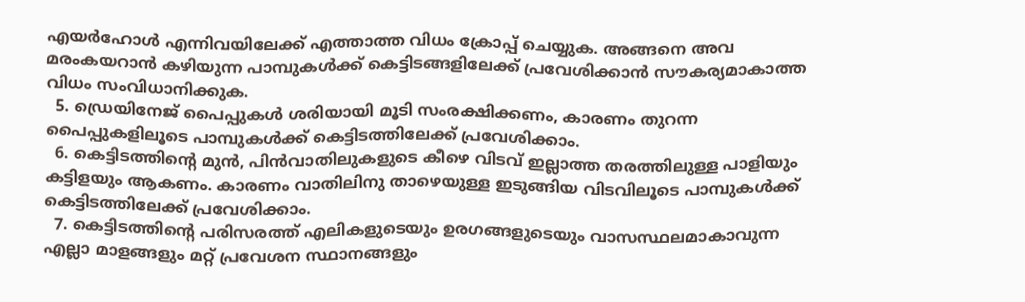എയര്‍ഹോള്‍ എന്നിവയിലേക്ക് എത്താത്ത വിധം ക്രോപ്പ് ചെയ്യുക. അങ്ങനെ അവ മരംകയറാന്‍ കഴിയുന്ന പാമ്പുകള്‍ക്ക് കെട്ടിടങ്ങളിലേക്ക് പ്രവേശിക്കാന്‍ സൗകര്യമാകാത്ത വിധം സംവിധാനിക്കുക.
  5. ഡ്രെയിനേജ് പൈപ്പുകള്‍ ശരിയായി മൂടി സംരക്ഷിക്കണം, കാരണം തുറന്ന പൈപ്പുകളിലൂടെ പാമ്പുകള്‍ക്ക് കെട്ടിടത്തിലേക്ക് പ്രവേശിക്കാം.
  6. കെട്ടിടത്തിന്റെ മുന്‍, പിന്‍വാതിലുകളുടെ കീഴെ വിടവ് ഇല്ലാത്ത തരത്തിലുള്ള പാളിയും കട്ടിളയും ആകണം. കാരണം വാതിലിനു താഴെയുള്ള ഇടുങ്ങിയ വിടവിലൂടെ പാമ്പുകള്‍ക്ക് കെട്ടിടത്തിലേക്ക് പ്രവേശിക്കാം.
  7. കെട്ടിടത്തിന്റെ പരിസരത്ത് എലികളുടെയും ഉരഗങ്ങളുടെയും വാസസ്ഥലമാകാവുന്ന എല്ലാ മാളങ്ങളും മറ്റ് പ്രവേശന സ്ഥാനങ്ങളും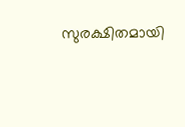സുരക്ഷിതമായി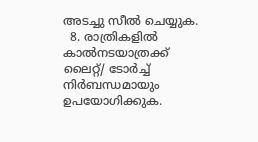അടച്ചു സീല്‍ ചെയ്യുക.
  8. രാത്രികളില്‍ കാല്‍നടയാത്രക്ക് ലൈറ്റ്/ ടോര്‍ച്ച് നിര്‍ബന്ധമായും ഉപയോഗിക്കുക.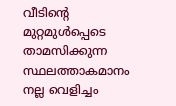വീടിന്റെ മുറ്റമുള്‍പ്പെടെ താമസിക്കുന്ന സ്ഥലത്താകമാനം നല്ല വെളിച്ചം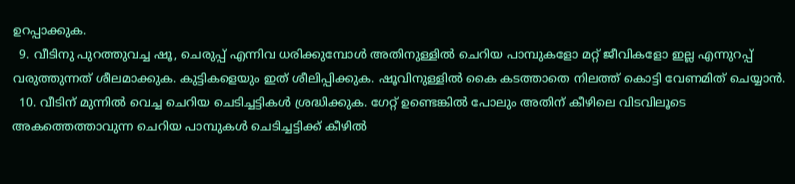ഉറപ്പാക്കുക.
  9. വീടിനു പുറത്തുവച്ച ഷൂ, ചെരുപ്പ് എന്നിവ ധരിക്കുമ്പോള്‍ അതിനുള്ളില്‍ ചെറിയ പാമ്പുകളോ മറ്റ് ജീവികളോ ഇല്ല എന്നുറപ്പ് വരുത്തുന്നത് ശീലമാക്കുക. കുട്ടികളെയും ഇത് ശീലിപ്പിക്കുക. ഷൂവിനുള്ളില്‍ കൈ കടത്താതെ നിലത്ത് കൊട്ടി വേണമിത് ചെയ്യാന്‍.
  10. വീടിന് മുന്നില്‍ വെച്ച ചെറിയ ചെടിച്ചട്ടികള്‍ ശ്രദ്ധിക്കുക. ഗേറ്റ് ഉണ്ടെങ്കില്‍ പോലും അതിന് കീഴിലെ വിടവിലൂടെ അകത്തെത്താവുന്ന ചെറിയ പാമ്പുകള്‍ ചെടിച്ചട്ടിക്ക് കീഴില്‍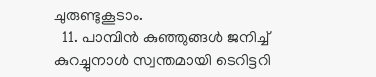ചുരുണ്ടുകൂടാം.
  11. പാമ്പിന്‍ കുഞ്ഞുങ്ങള്‍ ജനിച്ച് കുറച്ചുനാള്‍ സ്വന്തമായി ടെറിട്ടറി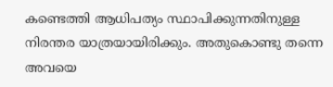കണ്ടെത്തി ആധിപത്യം സ്ഥാപിക്കുന്നതിനുള്ള നിരന്തര യാത്രയായിരിക്കും. അതുകൊണ്ടു തന്നെ അവയെ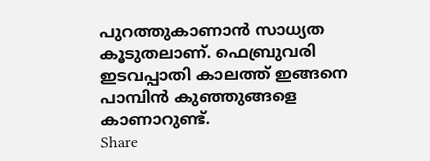പുറത്തുകാണാന്‍ സാധ്യത കൂടുതലാണ്. ഫെബ്രുവരി ഇടവപ്പാതി കാലത്ത് ഇങ്ങനെ പാമ്പിന്‍ കുഞ്ഞുങ്ങളെ കാണാറുണ്ട്.
Share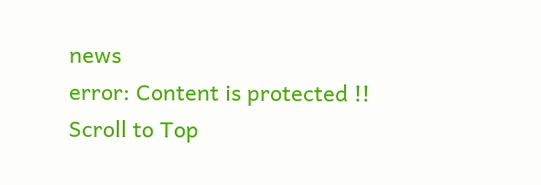news
error: Content is protected !!
Scroll to Top